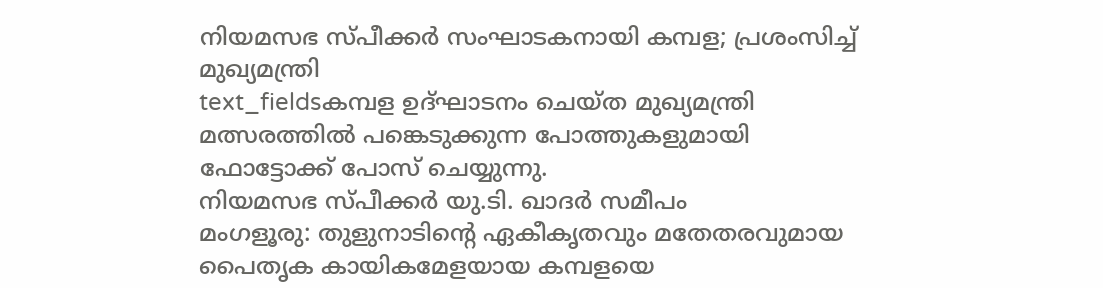നിയമസഭ സ്പീക്കർ സംഘാടകനായി കമ്പള; പ്രശംസിച്ച് മുഖ്യമന്ത്രി
text_fieldsകമ്പള ഉദ്ഘാടനം ചെയ്ത മുഖ്യമന്ത്രി മത്സരത്തിൽ പങ്കെടുക്കുന്ന പോത്തുകളുമായി ഫോട്ടോക്ക് പോസ് ചെയ്യുന്നു.
നിയമസഭ സ്പീക്കർ യു.ടി. ഖാദർ സമീപം
മംഗളൂരു: തുളുനാടിന്റെ ഏകീകൃതവും മതേതരവുമായ പൈതൃക കായികമേളയായ കമ്പളയെ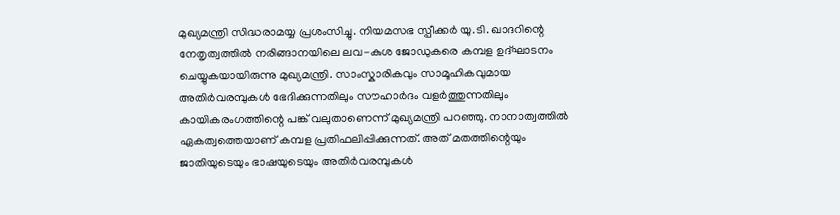മുഖ്യമന്ത്രി സിദ്ധരാമയ്യ പ്രശംസിച്ചു. നിയമസഭ സ്പീക്കർ യു.ടി. ഖാദറിന്റെ നേതൃത്വത്തിൽ നരിങ്ങാനയിലെ ലവ-കുശ ജോഡുകരെ കമ്പള ഉദ്ഘാടനം ചെയ്യുകയായിരുന്നു മുഖ്യമന്ത്രി. സാംസ്കാരികവും സാമൂഹികവുമായ അതിർവരമ്പുകൾ ഭേദിക്കുന്നതിലും സൗഹാർദം വളർത്തുന്നതിലും കായികരംഗത്തിന്റെ പങ്ക് വലുതാണെന്ന് മുഖ്യമന്ത്രി പറഞ്ഞു. നാനാത്വത്തിൽ ഏകത്വത്തെയാണ് കമ്പള പ്രതിഫലിപ്പിക്കുന്നത്. അത് മതത്തിന്റെയും ജാതിയുടെയും ഭാഷയുടെയും അതിർവരമ്പുകൾ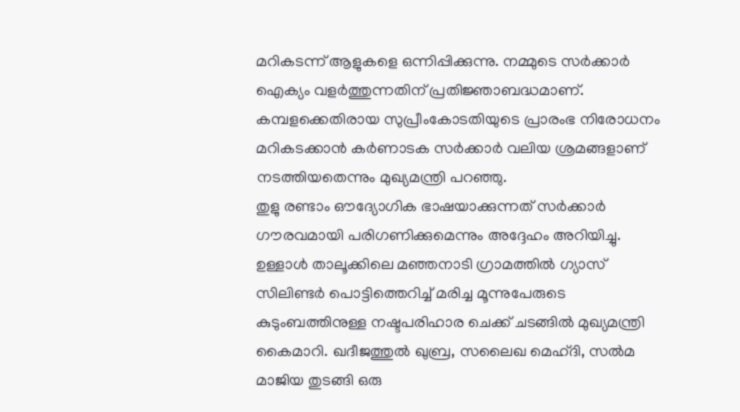മറികടന്ന് ആളുകളെ ഒന്നിപ്പിക്കുന്നു. നമ്മുടെ സർക്കാർ ഐക്യം വളർത്തുന്നതിന് പ്രതിജ്ഞാബദ്ധമാണ്. കമ്പളക്കെതിരായ സുപ്രീംകോടതിയുടെ പ്രാരംഭ നിരോധനം മറികടക്കാൻ കർണാടക സർക്കാർ വലിയ ശ്രമങ്ങളാണ് നടത്തിയതെന്നും മുഖ്യമന്ത്രി പറഞ്ഞു.
തുളു രണ്ടാം ഔദ്യോഗിക ഭാഷയാക്കുന്നത് സർക്കാർ ഗൗരവമായി പരിഗണിക്കുമെന്നും അദ്ദേഹം അറിയിച്ചു. ഉള്ളാൾ താലൂക്കിലെ മഞ്ഞനാടി ഗ്രാമത്തിൽ ഗ്യാസ് സിലിണ്ടർ പൊട്ടിത്തെറിച്ച് മരിച്ച മൂന്നുപേരുടെ കുടുംബത്തിനുള്ള നഷ്ടപരിഹാര ചെക്ക് ചടങ്ങിൽ മുഖ്യമന്ത്രി കൈമാറി. ഖദീജത്തുൽ ഖുബ്ര, സലൈഖ മെഹ്ദി, സൽമ മാജിയ തുടങ്ങി ഒരു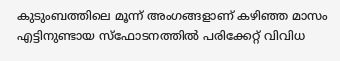കുടുംബത്തിലെ മൂന്ന് അംഗങ്ങളാണ് കഴിഞ്ഞ മാസം എട്ടിനുണ്ടായ സ്ഫോടനത്തിൽ പരിക്കേറ്റ് വിവിധ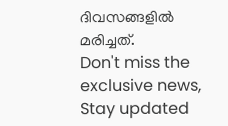ദിവസങ്ങളിൽ മരിച്ചത്.
Don't miss the exclusive news, Stay updated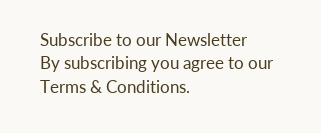Subscribe to our Newsletter
By subscribing you agree to our Terms & Conditions.